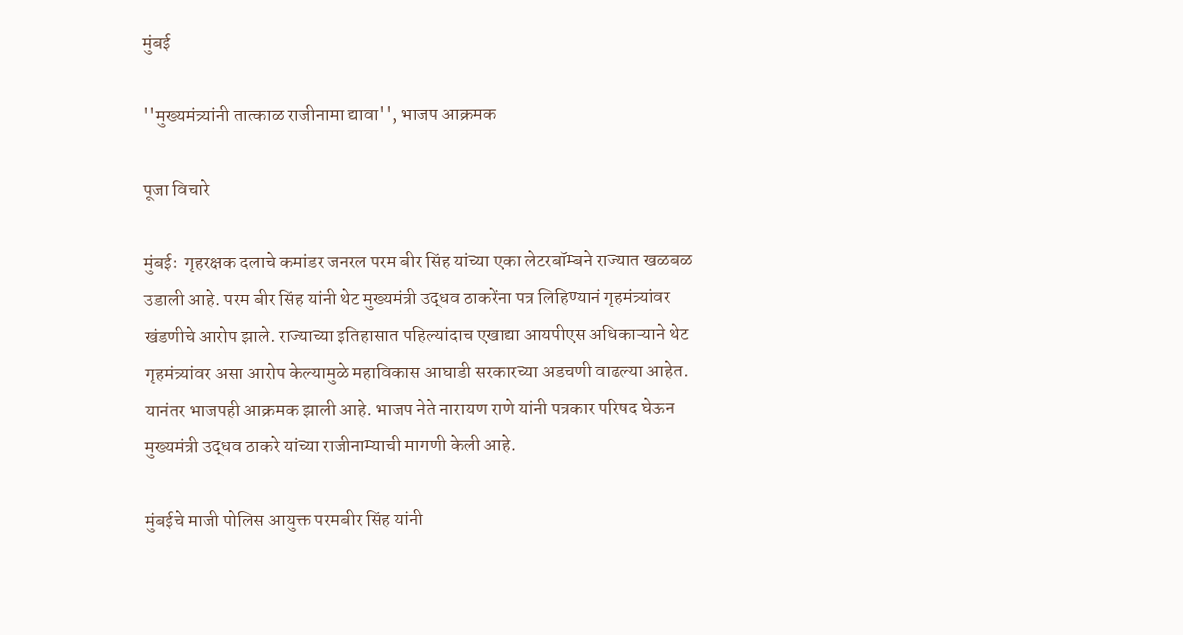मुंबई

''मुख्यमंत्र्यांनी तात्काळ राजीनामा द्यावा'', भाजप आक्रमक

पूजा विचारे

मुंबईः  गृहरक्षक दलाचे कमांडर जनरल परम बीर सिंह यांच्या एका लेटरबॉम्बने राज्यात खळबळ उडाली आहे. परम बीर सिंह यांनी थेट मुख्यमंत्री उद्धव ठाकरेंना पत्र लिहिण्यानं गृहमंत्र्यांवर खंडणीचे आरोप झाले. राज्याच्या इतिहासात पहिल्यांदाच एखाद्या आयपीएस अधिकाऱ्याने थेट गृहमंत्र्यांवर असा आरोप केल्यामुळे महाविकास आघाडी सरकारच्या अडचणी वाढल्या आहेत. यानंतर भाजपही आक्रमक झाली आहे. भाजप नेते नारायण राणे यांनी पत्रकार परिषद घेऊन मुख्यमंत्री उद्धव ठाकरे यांच्या राजीनाम्याची मागणी केली आहे.

मुंबईचे माजी पोलिस आयुक्त परमबीर सिंह यांनी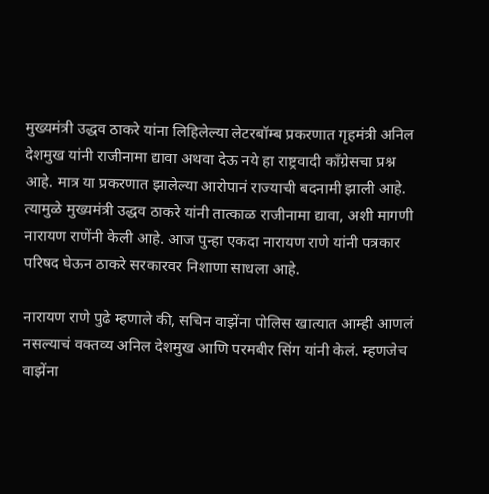मुख्यमंत्री उद्धव ठाकरे यांना लिहिलेल्या लेटरबॉम्ब प्रकरणात गृहमंत्री अनिल देशमुख यांनी राजीनामा द्यावा अथवा देऊ नये हा राष्ट्रवादी काँग्रेसचा प्रश्न आहे. मात्र या प्रकरणात झालेल्या आरोपानं राज्याची बदनामी झाली आहे. त्यामुळे मुख्यमंत्री उद्धव ठाकरे यांनी तात्काळ राजीनामा द्यावा, अशी मागणी नारायण राणेंनी केली आहे. आज पुन्हा एकदा नारायण राणे यांनी पत्रकार परिषद घेऊन ठाकरे सरकारवर निशाणा साधला आहे.

नारायण राणे पुढे म्हणाले की, सचिन वाझेंना पोलिस खात्यात आम्ही आणलं नसल्याचं वक्तव्य अनिल देशमुख आणि परमबीर सिंग यांनी केलं. म्हणजेच वाझेंना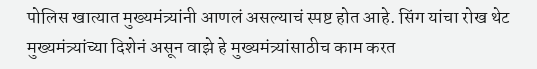पोलिस खात्यात मुख्यमंत्र्यांनी आणलं असल्याचं स्पष्ट होत आहे. सिंग यांचा रोख थेट मुख्यमंत्र्यांच्या दिशेनं असून वाझे हे मुख्यमंत्र्यांसाठीच काम करत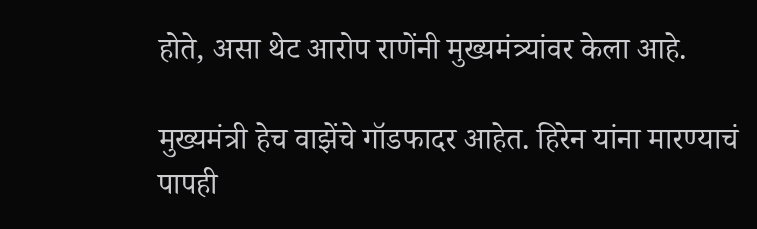होते, असा थेट आरोप राणेंनी मुख्यमंत्र्यांवर केला आहे.

मुख्यमंत्री हेच वाझेंचे गॉडफादर आहेत. हिरेन यांना मारण्याचं पापही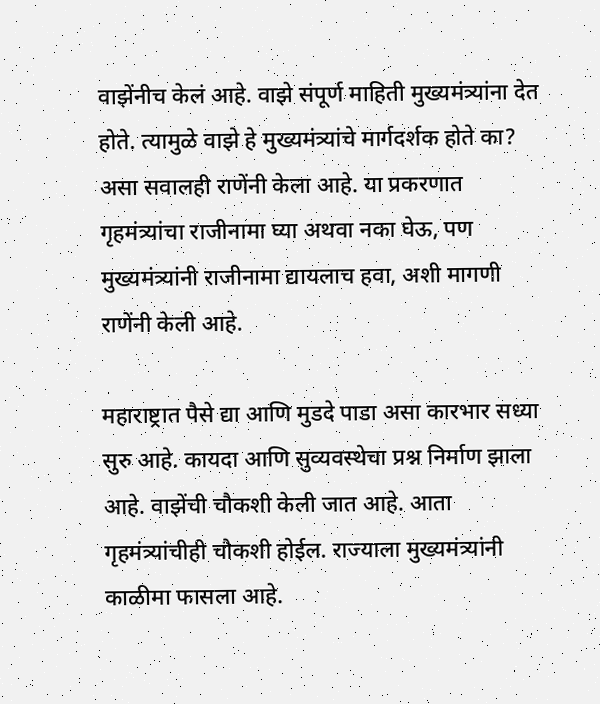वाझेंनीच केलं आहे. वाझे संपूर्ण माहिती मुख्यमंत्र्यांना देत होते. त्यामुळे वाझे हे मुख्यमंत्र्यांचे मार्गदर्शक होते का? असा सवालही राणेंनी केला आहे. या प्रकरणात गृहमंत्र्यांचा राजीनामा घ्या अथवा नका घेऊ, पण मुख्यमंत्र्यांनी राजीनामा द्यायलाच हवा, अशी मागणी राणेंनी केली आहे.

महाराष्ट्रात पैसे द्या आणि मुडदे पाडा असा कारभार सध्या सुरु आहे. कायदा आणि सुव्यवस्थेचा प्रश्न निर्माण झाला आहे. वाझेंची चौकशी केली जात आहे. आता गृहमंत्र्यांचीही चौकशी होईल. राज्याला मुख्यमंत्र्यांनी काळीमा फासला आहे.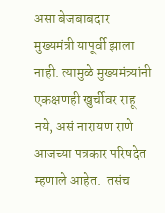असा बेजबाबदार मुख्यमंत्री यापूर्वी झाला नाही. त्यामुळे मुख्यमंत्र्यांनी एकक्षणही खुर्चीवर राहू नये, असं नारायण राणे आजच्या पत्रकार परिषदेत म्हणाले आहेत.  तसंच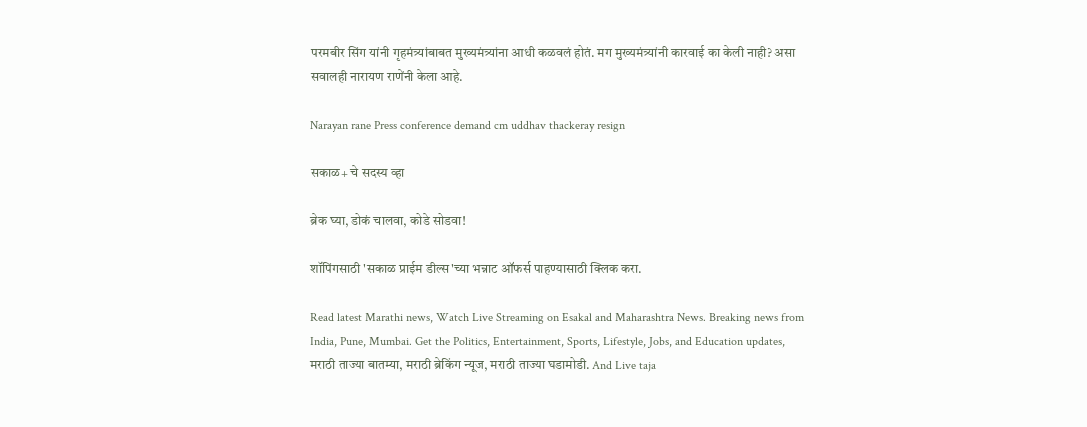परमबीर सिंग यांनी गृहमंत्र्यांबाबत मुख्यमंत्र्यांना आधी कळवलं होतं. मग मुख्यमंत्र्यांनी कारवाई का केली नाही? असा सवालही नारायण राणेंनी केला आहे.

Narayan rane Press conference demand cm uddhav thackeray resign

सकाळ+ चे सदस्य व्हा

ब्रेक घ्या, डोकं चालवा, कोडे सोडवा!

शॉपिंगसाठी 'सकाळ प्राईम डील्स'च्या भन्नाट ऑफर्स पाहण्यासाठी क्लिक करा.

Read latest Marathi news, Watch Live Streaming on Esakal and Maharashtra News. Breaking news from India, Pune, Mumbai. Get the Politics, Entertainment, Sports, Lifestyle, Jobs, and Education updates, मराठी ताज्या बातम्या, मराठी ब्रेकिंग न्यूज, मराठी ताज्या घडामोडी. And Live taja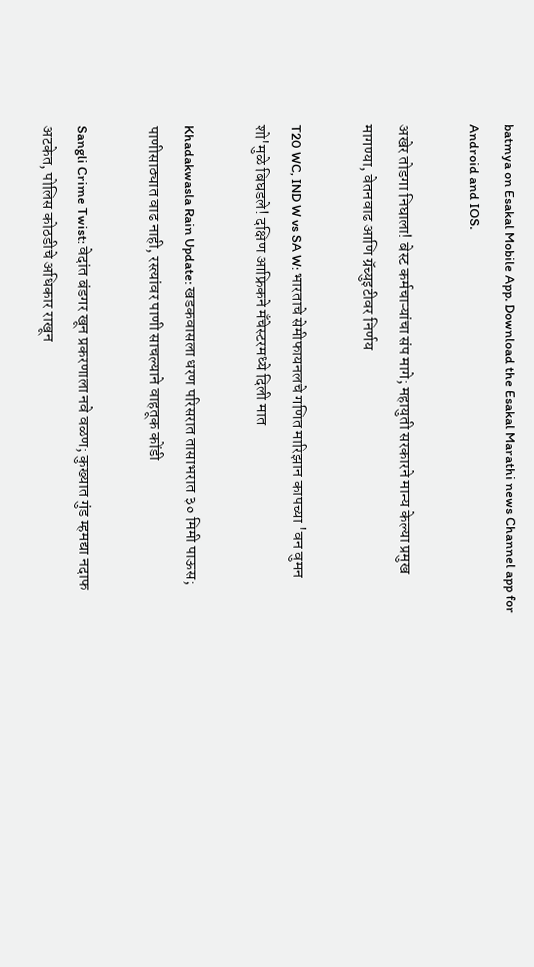batmya on Esakal Mobile App. Download the Esakal Marathi news Channel app for Android and IOS.

अखेर तोडगा निघाला! बेस्ट कर्मचाऱ्यांचा संप मागे; महायुती सरकारने मान्य केल्या प्रमुख मागण्या, वेतनवाढ आणि ग्रॅच्युइटीवर निर्णय

T20 WC, IND W vs SA W: भारताचे सेमीफायनलचे गणित मारिझान कापच्या 'वन वुमन शो'मुळे बिघडले! दक्षिण आफ्रिकने मँचेस्टरमध्ये दिली मात

Khadakwasla Rain Update: खडकवासला धरण परिसरात तासाभरात ३० मिमी पाऊस; पाणीसाठ्यात वाढ नाही, रस्त्यांवर पाणी साचल्याने वाहतूक कोंडी

Sangli Crime Twist: वेदांत बंडगर खून प्रकरणाला नवे वळण; कुख्यात गुंड म्हमद्या नदाफ अटकेत, पोलिस कोठडीचे अधिकार राखून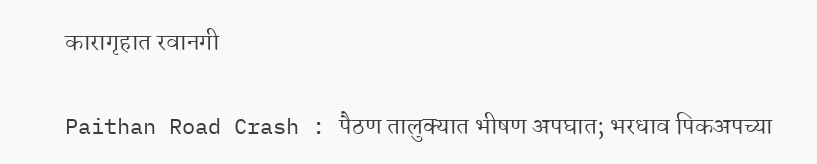कारागृहात रवानगी

Paithan Road Crash : पैठण तालुक्यात भीषण अपघात; भरधाव पिकअपच्या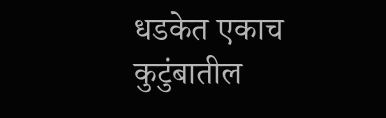धडकेत एकाच कुटुंबातील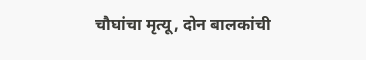चौघांचा मृत्यू, दोन बालकांची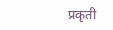प्रकृती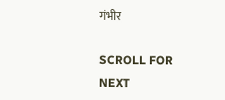गंभीर

SCROLL FOR NEXT